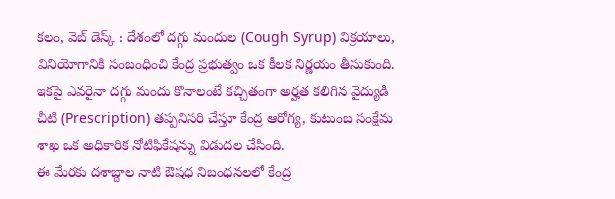కలం, వెబ్ డెస్క్ : దేశంలో దగ్గు మందుల (Cough Syrup) విక్రయాలు, వినియోగానికి సంబంధించి కేంద్ర ప్రభుత్వం ఒక కీలక నిర్ణయం తీసుకుంది. ఇకపై ఎవరైనా దగ్గు మందు కొనాలంటే కచ్చితంగా అర్హత కలిగిన వైద్యుడి చీటి (Prescription) తప్పనిసరి చేస్తూ కేంద్ర ఆరోగ్య, కుటుంబ సంక్షేమ శాఖ ఒక అధికారిక నోటిఫికేషన్ను విడుదల చేసింది.
ఈ మేరకు దశాబ్దాల నాటి ఔషధ నిబంధనలలో కేంద్ర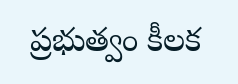ప్రభుత్వం కీలక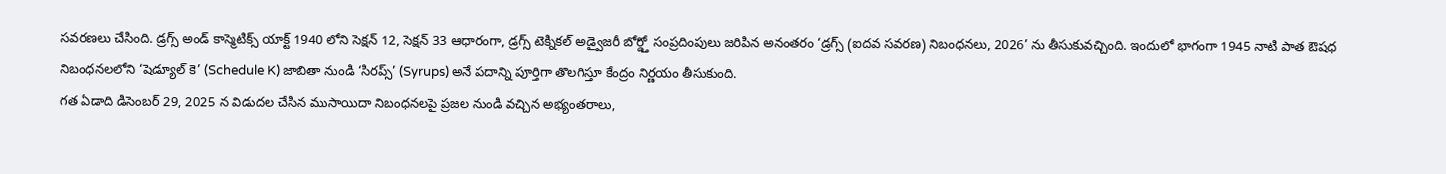సవరణలు చేసింది. డ్రగ్స్ అండ్ కాస్మెటిక్స్ యాక్ట్ 1940 లోని సెక్షన్ 12, సెక్షన్ 33 ఆధారంగా, డ్రగ్స్ టెక్నికల్ అడ్వైజరీ బోర్డ్తో సంప్రదింపులు జరిపిన అనంతరం ‘డ్రగ్స్ (ఐదవ సవరణ) నిబంధనలు, 2026’ ను తీసుకువచ్చింది. ఇందులో భాగంగా 1945 నాటి పాత ఔషధ నిబంధనలలోని ‘షెడ్యూల్ కె’ (Schedule K) జాబితా నుండి ‘సిరప్స్’ (Syrups) అనే పదాన్ని పూర్తిగా తొలగిస్తూ కేంద్రం నిర్ణయం తీసుకుంది.
గత ఏడాది డిసెంబర్ 29, 2025 న విడుదల చేసిన ముసాయిదా నిబంధనలపై ప్రజల నుండి వచ్చిన అభ్యంతరాలు,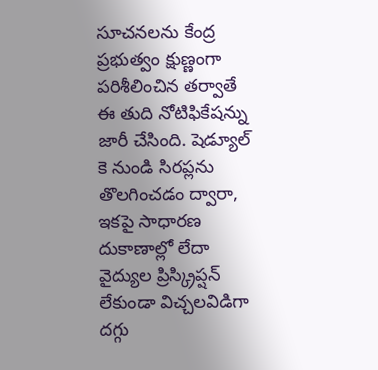సూచనలను కేంద్ర ప్రభుత్వం క్షుణ్ణంగా పరిశీలించిన తర్వాతే ఈ తుది నోటిఫికేషన్ను జారీ చేసింది. షెడ్యూల్ కె నుండి సిరప్లను తొలగించడం ద్వారా, ఇకపై సాధారణ దుకాణాల్లో లేదా వైద్యుల ప్రిస్క్రిప్షన్ లేకుండా విచ్చలవిడిగా దగ్గు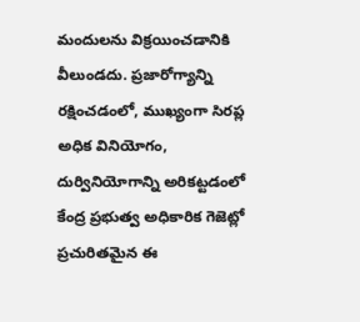మందులను విక్రయించడానికి వీలుండదు. ప్రజారోగ్యాన్ని రక్షించడంలో, ముఖ్యంగా సిరప్ల అధిక వినియోగం, దుర్వినియోగాన్ని అరికట్టడంలో కేంద్ర ప్రభుత్వ అధికారిక గెజెట్లో ప్రచురితమైన ఈ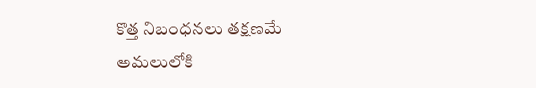కొత్త నిబంధనలు తక్షణమే అమలులోకి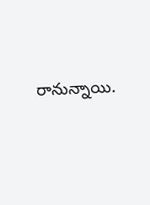రానున్నాయి.